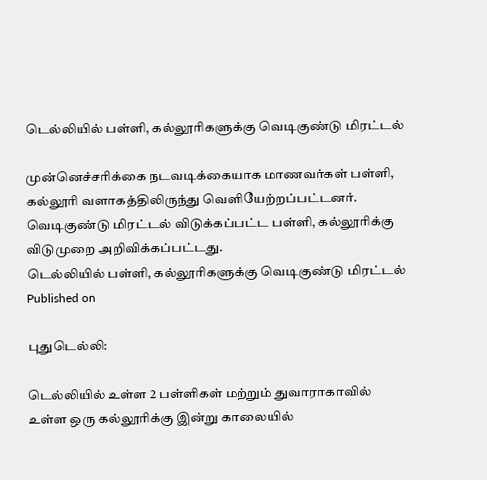டெல்லியில் பள்ளி, கல்லூரிகளுக்கு வெடிகுண்டு மிரட்டல்

முன்னெச்சரிக்கை நடவடிக்கையாக மாணவர்கள் பள்ளி, கல்லூரி வளாகத்திலிருந்து வெளியேற்றப்பட்டனர். வெடிகுண்டு மிரட்டல் விடுக்கப்பட்ட பள்ளி, கல்லூரிக்கு விடுமுறை அறிவிக்கப்பட்டது.
டெல்லியில் பள்ளி, கல்லூரிகளுக்கு வெடிகுண்டு மிரட்டல்
Published on

புதுடெல்லி:

டெல்லியில் உள்ள 2 பள்ளிகள் மற்றும் துவாராகாவில் உள்ள ஒரு கல்லூரிக்கு இன்று காலையில்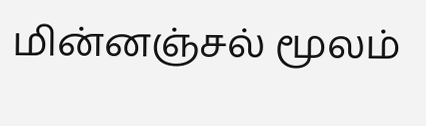மின்னஞ்சல் மூலம்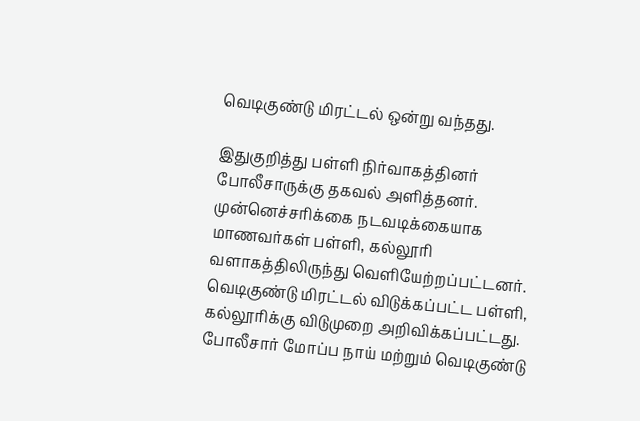வெடிகுண்டு மிரட்டல் ஒன்று வந்தது.

இதுகுறித்து பள்ளி நிர்வாகத்தினர் போலீசாருக்கு தகவல் அளித்தனர். முன்னெச்சரிக்கை நடவடிக்கையாக மாணவர்கள் பள்ளி, கல்லூரி வளாகத்திலிருந்து வெளியேற்றப்பட்டனர். வெடிகுண்டு மிரட்டல் விடுக்கப்பட்ட பள்ளி, கல்லூரிக்கு விடுமுறை அறிவிக்கப்பட்டது. போலீசார் மோப்ப நாய் மற்றும் வெடிகுண்டு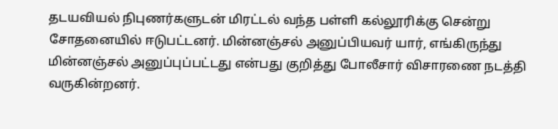தடயவியல் நிபுணர்களுடன் மிரட்டல் வந்த பள்ளி கல்லூரிக்கு சென்று சோதனையில் ஈடுபட்டனர். மின்னஞ்சல் அனுப்பியவர் யார், எங்கிருந்து மின்னஞ்சல் அனுப்புப்பட்டது என்பது குறித்து போலீசார் விசாரணை நடத்தி வருகின்றனர்.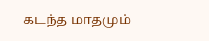கடந்த மாதமும்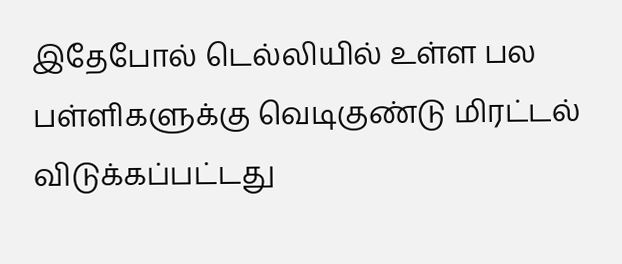இதேபோல் டெல்லியில் உள்ள பல பள்ளிகளுக்கு வெடிகுண்டு மிரட்டல் விடுக்கப்பட்டது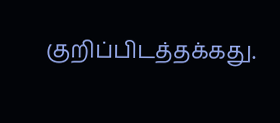குறிப்பிடத்தக்கது.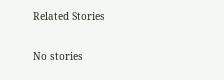Related Stories

No stories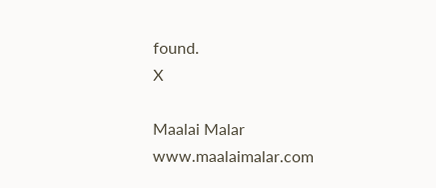found.
X

Maalai Malar
www.maalaimalar.com